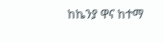ከኬንያ ዋና ከተማ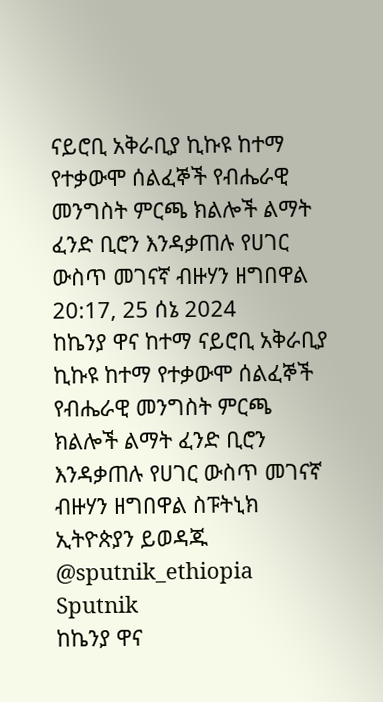ናይሮቢ አቅራቢያ ኪኩዩ ከተማ የተቃውሞ ሰልፈኞች የብሔራዊ መንግስት ምርጫ ክልሎች ልማት ፈንድ ቢሮን እንዳቃጠሉ የሀገር ውስጥ መገናኛ ብዙሃን ዘግበዋል
20:17, 25 ሰኔ 2024
ከኬንያ ዋና ከተማ ናይሮቢ አቅራቢያ ኪኩዩ ከተማ የተቃውሞ ሰልፈኞች የብሔራዊ መንግስት ምርጫ ክልሎች ልማት ፈንድ ቢሮን እንዳቃጠሉ የሀገር ውስጥ መገናኛ ብዙሃን ዘግበዋል ስፑትኒክ ኢትዮጵያን ይወዳጁ @sputnik_ethiopia
Sputnik
ከኬንያ ዋና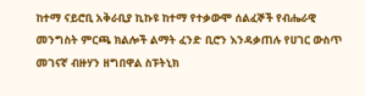ከተማ ናይሮቢ አቅራቢያ ኪኩዩ ከተማ የተቃውሞ ሰልፈኞች የብሔራዊ መንግስት ምርጫ ክልሎች ልማት ፈንድ ቢሮን እንዳቃጠሉ የሀገር ውስጥ መገናኛ ብዙሃን ዘግበዋል ስፑትኒክ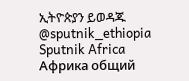ኢትዮጵያን ይወዳጁ @sputnik_ethiopia
Sputnik Africa
Африка общий